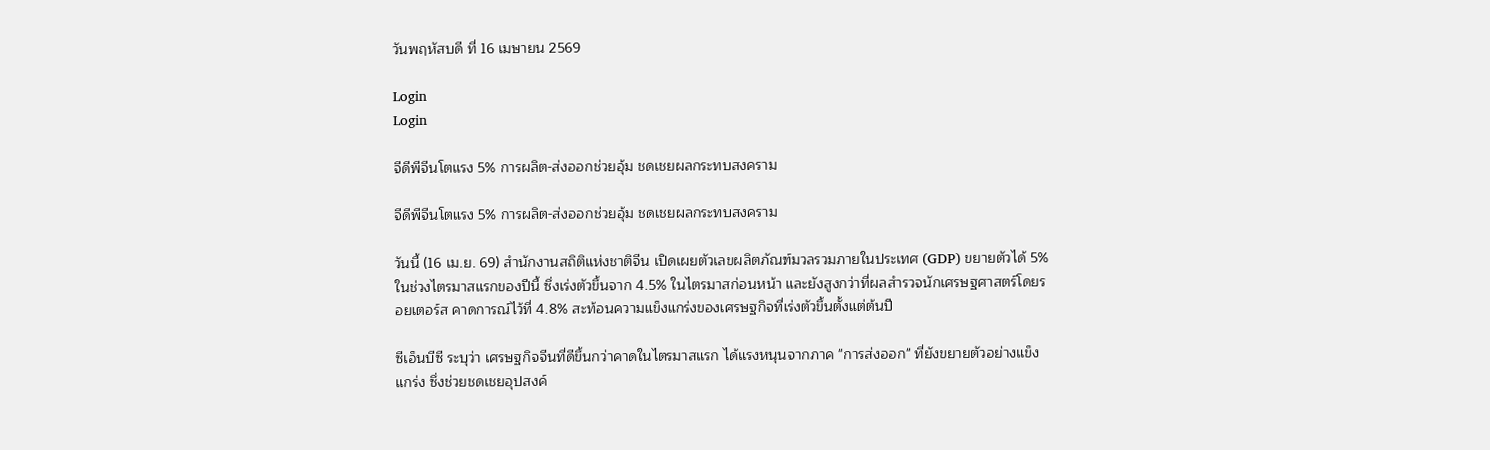วันพฤหัสบดี ที่ 16 เมษายน 2569

Login
Login

จีดีพีจีนโตแรง 5% การผลิต-ส่งออกช่วยอุ้ม ชดเชยผลกระทบสงคราม

จีดีพีจีนโตแรง 5% การผลิต-ส่งออกช่วยอุ้ม ชดเชยผลกระทบสงคราม

วันนี้ (16 เม.ย. 69) สำนักงานสถิติแห่งชาติจีน เปิดเผยตัวเลขผลิตภัณฑ์มวลรวมภายในประเทศ (GDP) ขยายตัวได้ 5% ในช่วงไตรมาสแรกของปีนี้ ซึ่งเร่งตัวขึ้นจาก 4.5% ในไตรมาสก่อนหน้า และยังสูงกว่าที่ผลสำรวจนักเศรษฐศาสตร์โดยรอยเตอร์ส คาดการณ์ไว้ที่ 4.8% สะท้อนความแข็งแกร่งของเศรษฐกิจที่เร่งตัวขึ้นตั้งแต่ต้นปี

ซีเอ็นบีซี ระบุว่า เศรษฐกิจจีนที่ดีขึ้นกว่าคาดในไตรมาสแรก ได้แรงหนุนจากภาค "การส่งออก" ที่ยังขยายตัวอย่างแข็งแกร่ง ซึ่งช่วยชดเชยอุปสงค์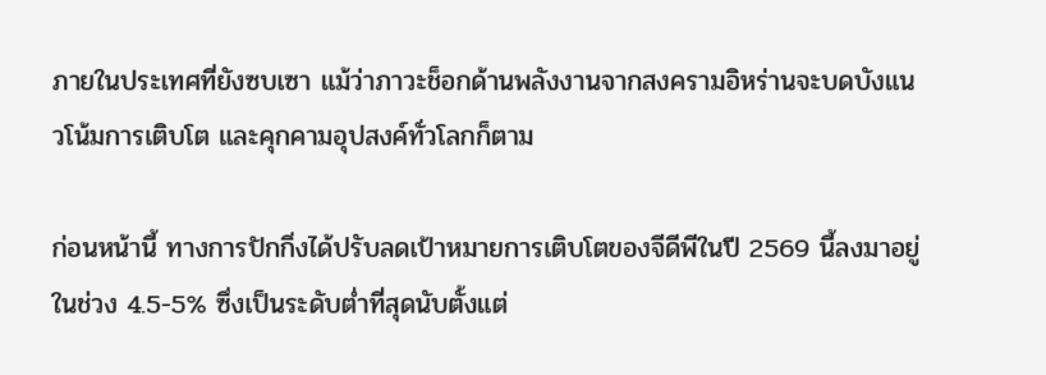ภายในประเทศที่ยังซบเซา แม้ว่าภาวะช็อกด้านพลังงานจากสงครามอิหร่านจะบดบังแนวโน้มการเติบโต และคุกคามอุปสงค์ทั่วโลกก็ตาม

ก่อนหน้านี้ ทางการปักกิ่งได้ปรับลดเป้าหมายการเติบโตของจีดีพีในปี 2569 นี้ลงมาอยู่ในช่วง 4.5-5% ซึ่งเป็นระดับต่ำที่สุดนับตั้งแต่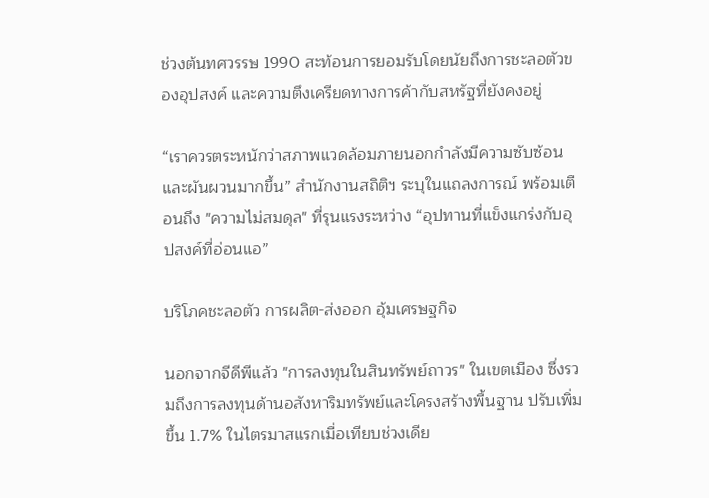ช่วงต้นทศวรรษ 1990 สะท้อนการยอมรับโดยนัยถึงการชะลอตัวของอุปสงค์ และความตึงเครียดทางการค้ากับสหรัฐที่ยังคงอยู่

“เราควรตระหนักว่าสภาพแวดล้อมภายนอกกำลังมีความซับซ้อนและผันผวนมากขึ้น” สำนักงานสถิติฯ ระบุในแถลงการณ์ พร้อมเตือนถึง "ความไม่สมดุล" ที่รุนแรงระหว่าง “อุปทานที่แข็งแกร่งกับอุปสงค์ที่อ่อนแอ”

บริโภคชะลอตัว การผลิต-ส่งออก อุ้มเศรษฐกิจ

นอกจากจีดีพีแล้ว "การลงทุนในสินทรัพย์ถาวร" ในเขตเมือง ซึ่งรวมถึงการลงทุนด้านอสังหาริมทรัพย์และโครงสร้างพื้นฐาน ปรับเพิ่มขึ้น 1.7% ในไตรมาสแรกเมื่อเทียบช่วงเดีย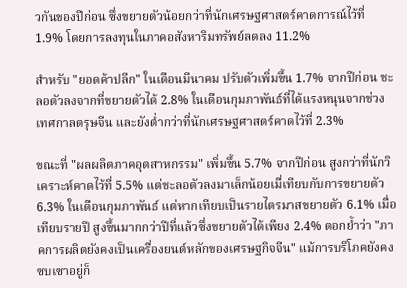วกันของปีก่อน ซึ่งขยายตัวน้อยกว่าที่นักเศรษฐศาสตร์คาดการณ์ไว้ที่ 1.9% โดยการลงทุนในภาคอสังหาริมทรัพย์ลดลง 11.2%

สำหรับ "ยอดค้าปลีก" ในเดือนมีนาคม ปรับตัวเพิ่มขึ้น 1.7% จากปีก่อน ชะลอตัวลงจากที่ขยายตัวได้ 2.8% ในเดือนกุมภาพันธ์ที่ได้แรงหนุนจากช่วงเทศกาลตรุษจีน และยังต่ำกว่าที่นักเศรษฐศาสตร์คาดไว้ที่ 2.3%

ขณะที่ "ผลผลิตภาคอุตสาหกรรม" เพิ่มขึ้น 5.7% จากปีก่อน สูงกว่าที่นักวิเคราะห์คาดไว้ที่ 5.5% แต่ชะลอตัวลงมาเล็กน้อยเมื่เทียบกับการขยายตัว 6.3% ในเดือนกุมภาพันธ์ แต่หากเทียบเป็นรายไตรมาสขยายตัว 6.1% เมื่อเทียบรายปี สูงขึ้นมากกว่าปีที่แล้วซึ่งขยายตัวได้เพียง 2.4% ตอกย้ำว่า "ภาคการผลิตยังคงเป็นเครื่องยนต์หลักของเศรษฐกิจจีน" แม้การบริโภคยังคงซบเซาอยู่ก็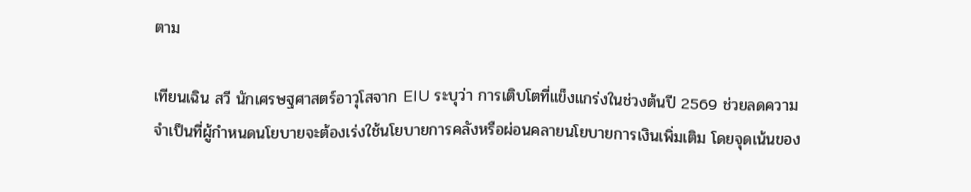ตาม

เทียนเฉิน สวี นักเศรษฐศาสตร์อาวุโสจาก EIU ระบุว่า การเติบโตที่แข็งแกร่งในช่วงต้นปี 2569 ช่วยลดความจำเป็นที่ผู้กำหนดนโยบายจะต้องเร่งใช้นโยบายการคลังหรือผ่อนคลายนโยบายการเงินเพิ่มเติม โดยจุดเน้นของ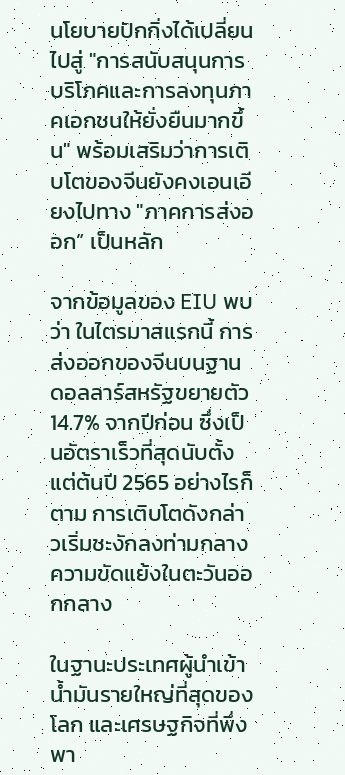นโยบายปักกิ่งได้เปลี่ยนไปสู่ "การสนับสนุนการบริโภคและการลงทุนภาคเอกชนให้ยั่งยืนมากขึ้น" พร้อมเสริมว่าการเติบโตของจีนยังคงเอนเอียงไปทาง "ภาคการส่งออก” เป็นหลัก

จากข้อมูลของ EIU พบว่า ในไตรมาสแรกนี้ การส่งออกของจีนบนฐานดอลลาร์สหรัฐขยายตัว 14.7% จากปีก่อน ซึ่งเป็นอัตราเร็วที่สุดนับตั้งแต่ต้นปี 2565 อย่างไรก็ตาม การเติบโตดังกล่าวเริ่มชะงักลงท่ามกลางความขัดแย้งในตะวันออกกลาง

ในฐานะประเทศผู้นำเข้าน้ำมันรายใหญ่ที่สุดของโลก และเศรษฐกิจที่พึ่งพา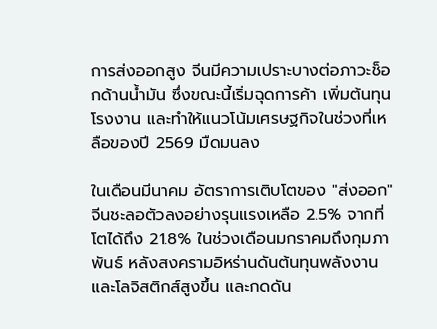การส่งออกสูง จีนมีความเปราะบางต่อภาวะช็อกด้านน้ำมัน ซึ่งขณะนี้เริ่มฉุดการค้า เพิ่มต้นทุนโรงงาน และทำให้แนวโน้มเศรษฐกิจในช่วงที่เหลือของปี 2569 มืดมนลง

ในเดือนมีนาคม อัตราการเติบโตของ "ส่งออก" จีนชะลอตัวลงอย่างรุนแรงเหลือ 2.5% จากที่โตได้ถึง 21.8% ในช่วงเดือนมกราคมถึงกุมภาพันธ์ หลังสงครามอิหร่านดันต้นทุนพลังงานและโลจิสติกส์สูงขึ้น และกดดัน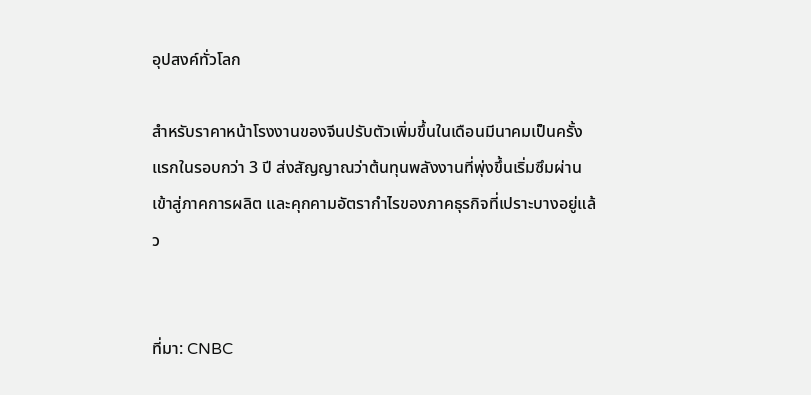อุปสงค์ทั่วโลก

สำหรับราคาหน้าโรงงานของจีนปรับตัวเพิ่มขึ้นในเดือนมีนาคมเป็นครั้งแรกในรอบกว่า 3 ปี ส่งสัญญาณว่าต้นทุนพลังงานที่พุ่งขึ้นเริ่มซึมผ่านเข้าสู่ภาคการผลิต และคุกคามอัตรากำไรของภาคธุรกิจที่เปราะบางอยู่แล้ว


ที่มา: CNBC